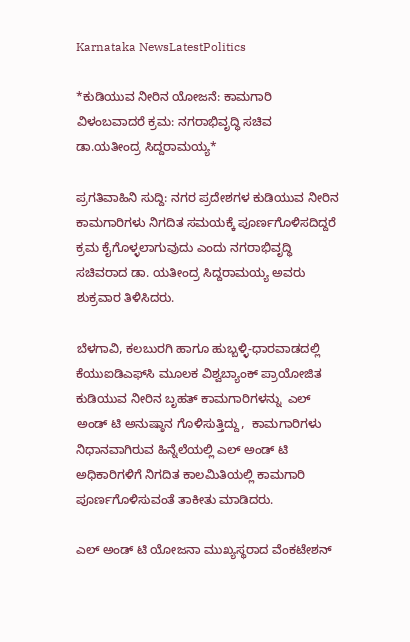Karnataka NewsLatestPolitics

*ಕುಡಿಯುವ ನೀರಿನ ಯೋಜನೆ: ಕಾಮಗಾರಿ ವಿಳಂಬವಾದರೆ ಕ್ರಮ: ನಗರಾಭಿವೃದ್ಧಿ ಸಚಿವ ಡಾ.ಯತೀಂದ್ರ ಸಿದ್ದರಾಮಯ್ಯ*

ಪ್ರಗತಿವಾಹಿನಿ ಸುದ್ದಿ: ನಗರ ಪ್ರದೇಶಗಳ ಕುಡಿಯುವ ನೀರಿನ ಕಾಮಗಾರಿಗಳು ನಿಗದಿತ ಸಮಯಕ್ಕೆ ಪೂರ್ಣಗೊಳಿಸದಿದ್ದರೆ ಕ್ರಮ ಕೈಗೊಳ್ಳಲಾಗುವುದು ಎಂದು ನಗರಾಭಿವೃದ್ಧಿ ಸಚಿವರಾದ ಡಾ. ಯತೀಂದ್ರ ಸಿದ್ದರಾಮಯ್ಯ ಅವರು ಶುಕ್ರವಾರ ತಿಳಿಸಿದರು.

ಬೆಳಗಾವಿ, ಕಲಬುರಗಿ ಹಾಗೂ ಹುಬ್ಬಳ್ಳಿ-ಧಾರವಾಡದಲ್ಲಿ ಕೆಯುಐಡಿಎಫ್‌ಸಿ ಮೂಲಕ ವಿಶ್ವಬ್ಯಾಂಕ್ ಪ್ರಾಯೋಜಿತ ಕುಡಿಯುವ ನೀರಿನ ಬೃಹತ್ ಕಾಮಗಾರಿಗಳನ್ನು  ಎಲ್ ಅಂಡ್ ಟಿ ಅನುಷ್ಠಾನ ಗೊಳಿಸುತ್ತಿದ್ದು,  ಕಾಮಗಾರಿಗಳು ನಿಧಾನವಾಗಿರುವ ಹಿನ್ನೆಲೆಯಲ್ಲಿ ಎಲ್ ಅಂಡ್ ಟಿ ಅಧಿಕಾರಿಗಳಿಗೆ ನಿಗದಿತ ಕಾಲಮಿತಿಯಲ್ಲಿ ಕಾಮಗಾರಿ ಪೂರ್ಣಗೊಳಿಸುವಂತೆ ತಾಕೀತು ಮಾಡಿದರು.

ಎಲ್ ಅಂಡ್ ಟಿ ಯೋಜನಾ ಮುಖ್ಯಸ್ಥರಾದ ವೆಂಕಟೇಶನ್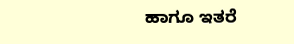ಹಾಗೂ ಇತರೆ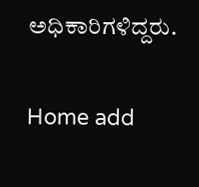ಅಧಿಕಾರಿಗಳಿದ್ದರು.

Home add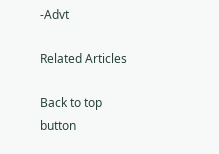-Advt

Related Articles

Back to top button